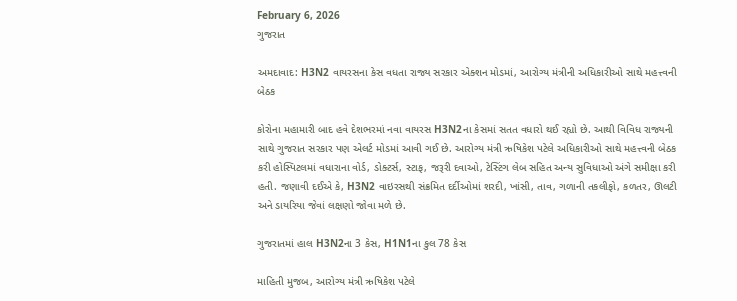February 6, 2026
ગુજરાત

અમદાવાદ: H3N2 વાયરસના કેસ વધતા રાજ્ય સરકાર એક્શન મોડમાં, આરોગ્ય મંત્રીની અધિકારીઓ સાથે મહત્ત્વની બેઠક

કોરોના મહામારી બાદ હવે દેશભરમાં નવા વાયરસ H3N2ના કેસમાં સતત વધારો થઈ રહ્યો છે. આથી વિવિધ રાજ્યની સાથે ગુજરાત સરકાર પણ એલર્ટ મોડમાં આવી ગઈ છે. આરોગ્ય મંત્રી ઋષિકેશ પટેલે અધિકારીઓ સાથે મહત્ત્વની બેઠક કરી હોસ્પિટલમાં વધારાના વોર્ડ, ડોક્ટર્સ, સ્ટાફ, જરૂરી દવાઓ, ટેસ્ટિંગ લેબ સહિત અન્ય સુવિધાઓ અંગે સમીક્ષા કરી હતી. જણાવી દઈએ કે, H3N2 વાઇરસથી સંક્રમિત દર્દીઓમાં શરદી, ખાંસી, તાવ, ગળાની તકલીફો, કળતર, ઊલટી અને ડાયરિયા જેવાં લક્ષણો જોવા મળે છે.

ગુજરાતમાં હાલ H3N2ના 3 કેસ, H1N1ના કુલ 78 કેસ

માહિતી મુજબ, આરોગ્ય મંત્રી ઋષિકેશ પટેલે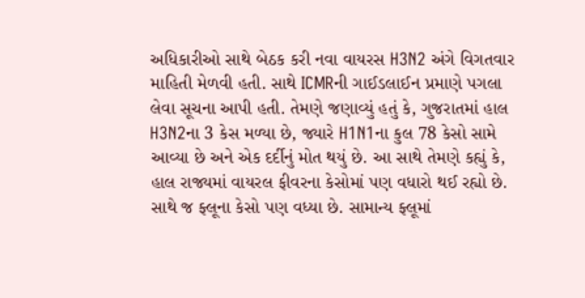અધિકારીઓ સાથે બેઠક કરી નવા વાયરસ H3N2 અંગે વિગતવાર માહિતી મેળવી હતી. સાથે ICMRની ગાઈડલાઈન પ્રમાણે પગલા લેવા સૂચના આપી હતી. તેમણે જણાવ્યું હતું કે, ગુજરાતમાં હાલ H3N2ના 3 કેસ મળ્યા છે, જ્યારે H1N1ના કુલ 78 કેસો સામે આવ્યા છે અને એક દર્દીનું મોત થયું છે. આ સાથે તેમણે કહ્યું કે, હાલ રાજ્યમાં વાયરલ ફીવરના કેસોમાં પણ વધારો થઈ રહ્યો છે. સાથે જ ફ્લૂના કેસો પણ વધ્યા છે. સામાન્ય ફ્લૂમાં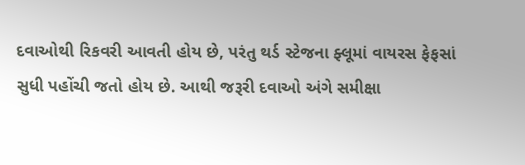દવાઓથી રિકવરી આવતી હોય છે, પરંતુ થર્ડ સ્ટેજના ફ્લૂમાં વાયરસ ફેફસાં સુધી પહોંચી જતો હોય છે. આથી જરૂરી દવાઓ અંગે સમીક્ષા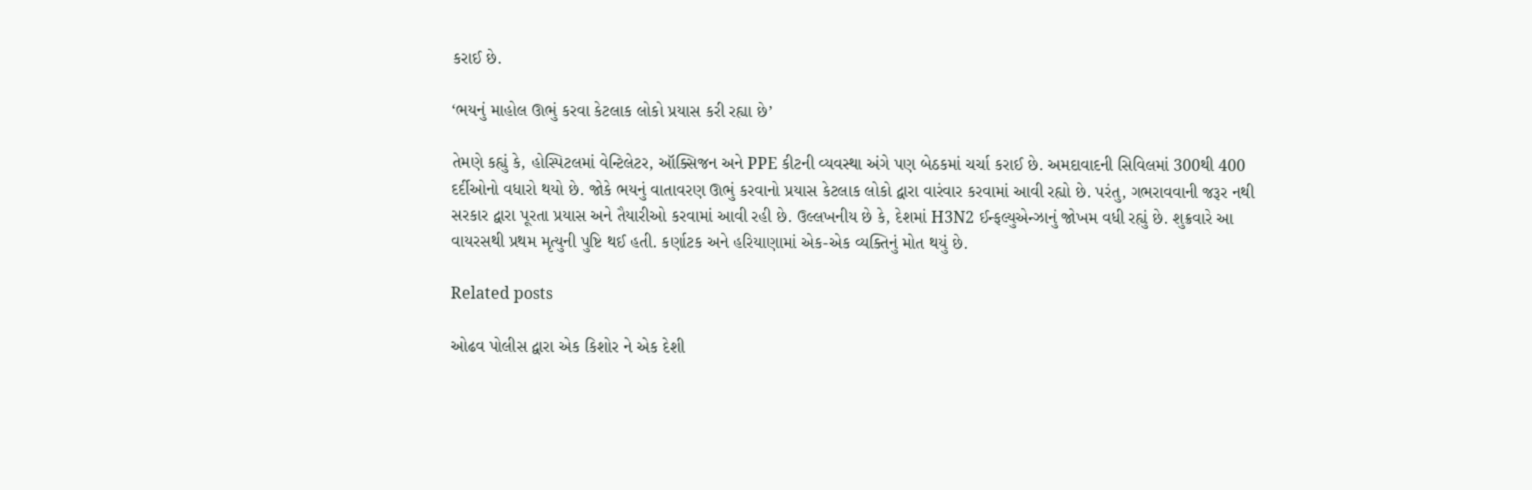કરાઈ છે.

‘ભયનું માહોલ ઊભું કરવા કેટલાક લોકો પ્રયાસ કરી રહ્યા છે’

તેમણે કહ્યું કે, હોસ્પિટલમાં વેન્ટિલેટર, ઑક્સિજન અને PPE કીટની વ્યવસ્થા અંગે પણ બેઠકમાં ચર્ચા કરાઈ છે. અમદાવાદની સિવિલમાં 300થી 400 દર્દીઓનો વધારો થયો છે. જોકે ભયનું વાતાવરણ ઊભું કરવાનો પ્રયાસ કેટલાક લોકો દ્વારા વારંવાર કરવામાં આવી રહ્યો છે. પરંતુ, ગભરાવવાની જરૂર નથી સરકાર દ્વારા પૂરતા પ્રયાસ અને તૈયારીઓ કરવામાં આવી રહી છે. ઉલ્લખનીય છે કે, દેશમાં H3N2 ઈન્ફલ્યુએન્ઝાનું જોખમ વધી રહ્યું છે. શુક્રવારે આ વાયરસથી પ્રથમ મૃત્યુની પુષ્ટિ થઈ હતી. કર્ણાટક અને હરિયાણામાં એક-એક વ્યક્તિનું મોત થયું છે.

Related posts

ઓઢવ પોલીસ દ્વારા એક કિશોર ને એક દેશી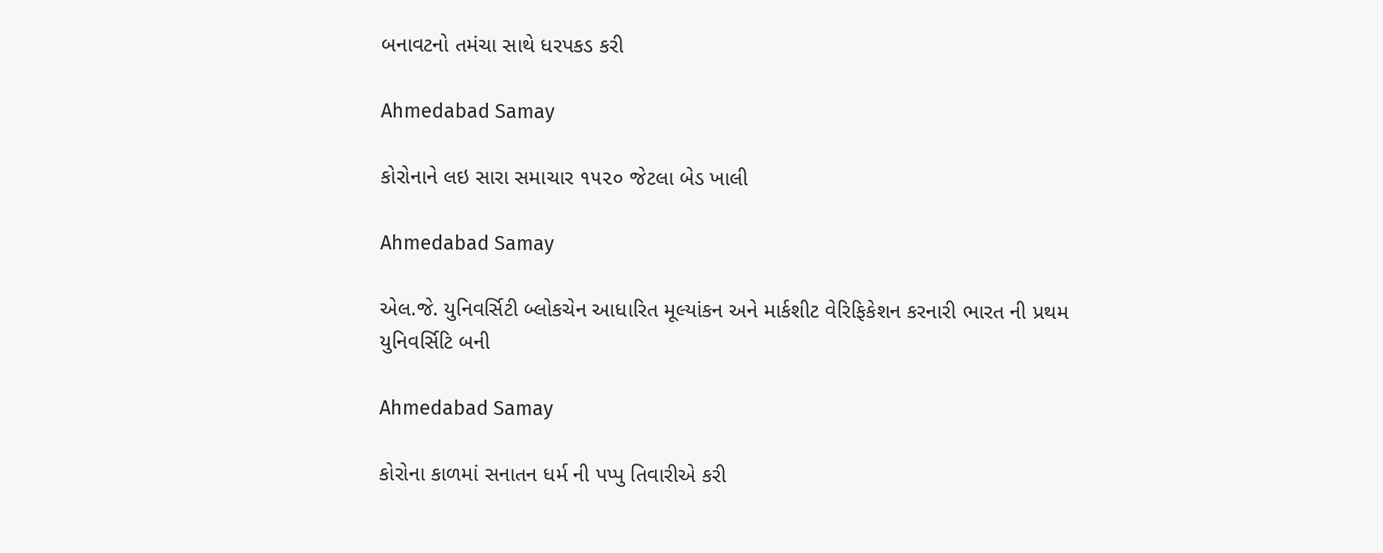બનાવટનો તમંચા સાથે ધરપકડ કરી

Ahmedabad Samay

કોરોનાને લઇ સારા સમાચાર ૧૫૨૦ જેટલા બેડ ખાલી

Ahmedabad Samay

એલ.જે. યુનિવર્સિટી બ્લોકચેન આધારિત મૂલ્યાંકન અને માર્કશીટ વેરિફિકેશન કરનારી ભારત ની પ્રથમ યુનિવર્સિટિ બની

Ahmedabad Samay

કોરોના કાળમાં સનાતન ધર્મ ની પપ્પુ તિવારીએ કરી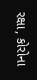રક્ષા, કોરોના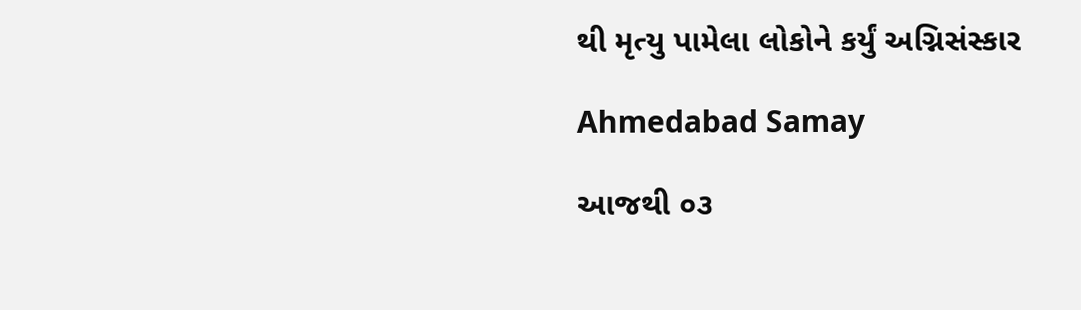થી મૃત્યુ પામેલા લોકોને કર્યું અગ્નિસંસ્કાર

Ahmedabad Samay

આજથી ૦૩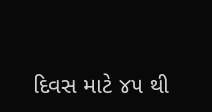દિવસ માટે ૪૫ થી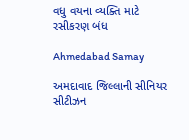વધુ વયના વ્યક્તિ માટે રસીકરણ બંધ

Ahmedabad Samay

અમદાવાદ જિલ્લાની સીનિયર સીટીઝન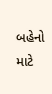બહેનો માટે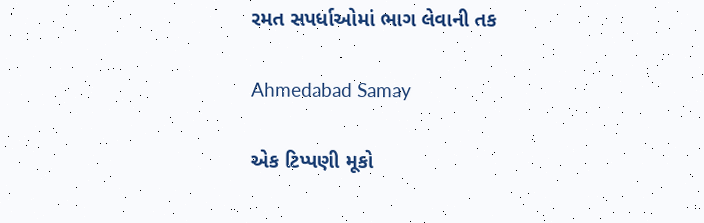રમત સપર્ધાઓમાં ભાગ લેવાની તક

Ahmedabad Samay

એક ટિપ્પણી મૂકો